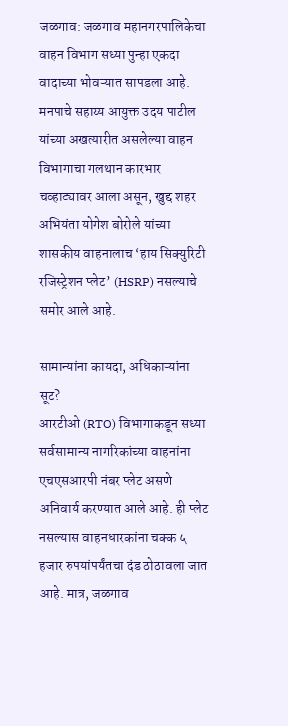जळगाव: जळगाव महानगरपालिकेचा वाहन विभाग सध्या पुन्हा एकदा वादाच्या भोवऱ्यात सापडला आहे. मनपाचे सहाय्य आयुक्त उदय पाटील यांच्या अखत्यारीत असलेल्या वाहन विभागाचा गलथान कारभार चव्हाट्यावर आला असून, खुद्द शहर अभियंता योगेश बोरोले यांच्या शासकीय वाहनालाच ‘हाय सिक्युरिटी रजिस्ट्रेशन प्लेट’ (HSRP) नसल्याचे समोर आले आहे.

सामान्यांना कायदा, अधिकाऱ्यांना सूट?
आरटीओ (RTO) विभागाकडून सध्या सर्वसामान्य नागरिकांच्या वाहनांना एचएसआरपी नंबर प्लेट असणे अनिवार्य करण्यात आले आहे. ही प्लेट नसल्यास वाहनधारकांना चक्क ५ हजार रुपयांपर्यंतचा दंड ठोठावला जात आहे. मात्र, जळगाव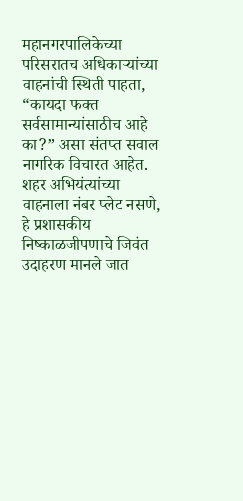महानगरपालिकेच्या परिसरातच अधिकाऱ्यांच्या वाहनांची स्थिती पाहता, “कायदा फक्त सर्वसामान्यांसाठीच आहे का?” असा संतप्त सवाल नागरिक विचारत आहेत. शहर अभियंत्यांच्या वाहनाला नंबर प्लेट नसणे, हे प्रशासकीय निष्काळजीपणाचे जिवंत उदाहरण मानले जात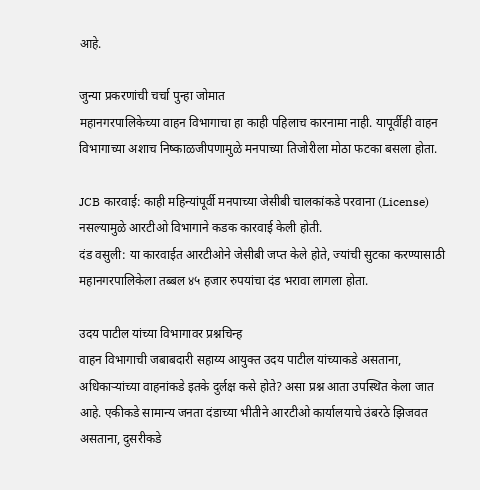आहे.

जुन्या प्रकरणांची चर्चा पुन्हा जोमात
महानगरपालिकेच्या वाहन विभागाचा हा काही पहिलाच कारनामा नाही. यापूर्वीही वाहन विभागाच्या अशाच निष्काळजीपणामुळे मनपाच्या तिजोरीला मोठा फटका बसला होता.

JCB कारवाई: काही महिन्यांपूर्वी मनपाच्या जेसीबी चालकांकडे परवाना (License) नसल्यामुळे आरटीओ विभागाने कडक कारवाई केली होती.
दंड वसुली: या कारवाईत आरटीओने जेसीबी जप्त केले होते, ज्यांची सुटका करण्यासाठी महानगरपालिकेला तब्बल ४५ हजार रुपयांचा दंड भरावा लागला होता.

उदय पाटील यांच्या विभागावर प्रश्नचिन्ह
वाहन विभागाची जबाबदारी सहाय्य आयुक्त उदय पाटील यांच्याकडे असताना, अधिकाऱ्यांच्या वाहनांकडे इतके दुर्लक्ष कसे होते? असा प्रश्न आता उपस्थित केला जात आहे. एकीकडे सामान्य जनता दंडाच्या भीतीने आरटीओ कार्यालयाचे उंबरठे झिजवत असताना, दुसरीकडे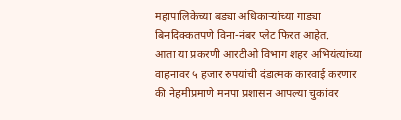महापालिकेच्या बड्या अधिकाऱ्यांच्या गाड्या बिनदिक्कतपणे विना-नंबर प्लेट फिरत आहेत.
आता या प्रकरणी आरटीओ विभाग शहर अभियंत्यांच्या वाहनावर ५ हजार रुपयांची दंडात्मक कारवाई करणार की नेहमीप्रमाणे मनपा प्रशासन आपल्या चुकांवर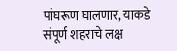पांघरूण घालणार, याकडे संपूर्ण शहराचे लक्ष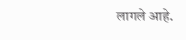लागले आहे.